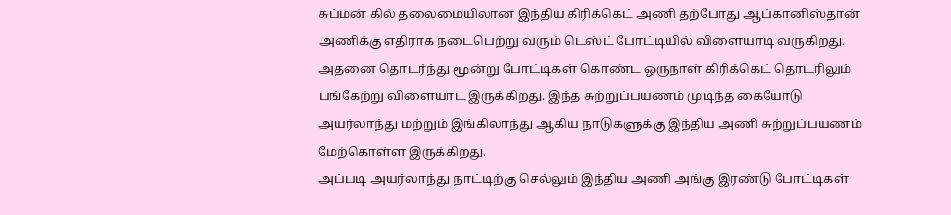சுப்மன் கில் தலைமையிலான இந்திய கிரிக்கெட் அணி தற்போது ஆப்கானிஸ்தான் அணிக்கு எதிராக நடைபெற்று வரும் டெஸ்ட் போட்டியில் விளையாடி வருகிறது. அதனை தொடர்ந்து மூன்று போட்டிகள் கொண்ட ஒருநாள் கிரிக்கெட் தொடரிலும் பங்கேற்று விளையாட இருக்கிறது. இந்த சுற்றுப்பயணம் முடிந்த கையோடு அயர்லாந்து மற்றும் இங்கிலாந்து ஆகிய நாடுகளுக்கு இந்திய அணி சுற்றுப்பயணம் மேற்கொள்ள இருக்கிறது.
அப்படி அயர்லாந்து நாட்டிற்கு செல்லும் இந்திய அணி அங்கு இரண்டு போட்டிகள்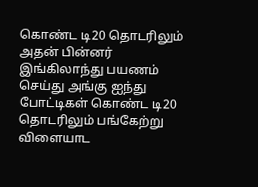கொண்ட டி20 தொடரிலும் அதன் பின்னர் இங்கிலாந்து பயணம் செய்து அங்கு ஐந்து போட்டிகள் கொண்ட டி20 தொடரிலும் பங்கேற்று விளையாட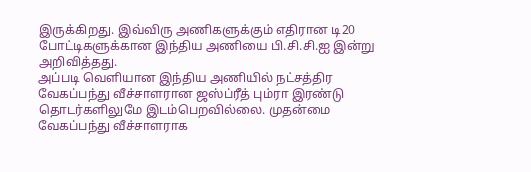இருக்கிறது. இவ்விரு அணிகளுக்கும் எதிரான டி20 போட்டிகளுக்கான இந்திய அணியை பி.சி.சி.ஐ இன்று அறிவித்தது.
அப்படி வெளியான இந்திய அணியில் நட்சத்திர வேகப்பந்து வீச்சாளரான ஜஸ்ப்ரீத் பும்ரா இரண்டு தொடர்களிலுமே இடம்பெறவில்லை. முதன்மை வேகப்பந்து வீச்சாளராக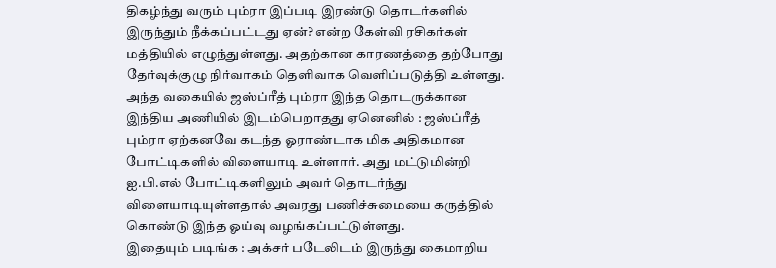திகழ்ந்து வரும் பும்ரா இப்படி இரண்டு தொடர்களில் இருந்தும் நீக்கப்பட்டது ஏன்? என்ற கேள்வி ரசிகர்கள் மத்தியில் எழுந்துள்ளது. அதற்கான காரணத்தை தற்போது தேர்வுக்குழு நிர்வாகம் தெளிவாக வெளிப்படுத்தி உள்ளது.
அந்த வகையில் ஜஸ்ப்ரீத் பும்ரா இந்த தொடருக்கான இந்திய அணியில் இடம்பெறாதது ஏனெனில் : ஜஸ்ப்ரீத் பும்ரா ஏற்கனவே கடந்த ஓராண்டாக மிக அதிகமான போட்டிகளில் விளையாடி உள்ளார். அது மட்டுமின்றி ஐ.பி.எல் போட்டிகளிலும் அவர் தொடர்ந்து விளையாடியுள்ளதால் அவரது பணிச்சுமையை கருத்தில் கொண்டு இந்த ஓய்வு வழங்கப்பட்டுள்ளது.
இதையும் படிங்க : அக்சர் படேலிடம் இருந்து கைமாறிய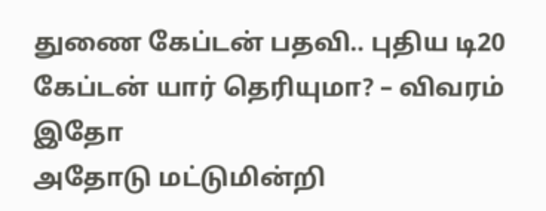துணை கேப்டன் பதவி.. புதிய டி20 கேப்டன் யார் தெரியுமா? – விவரம் இதோ
அதோடு மட்டுமின்றி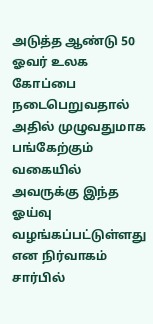அடுத்த ஆண்டு 50 ஓவர் உலக கோப்பை நடைபெறுவதால் அதில் முழுவதுமாக பங்கேற்கும் வகையில் அவருக்கு இந்த ஓய்வு வழங்கப்பட்டுள்ளது என நிர்வாகம் சார்பில்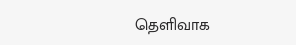தெளிவாக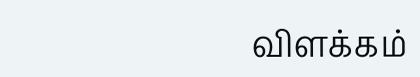விளக்கம்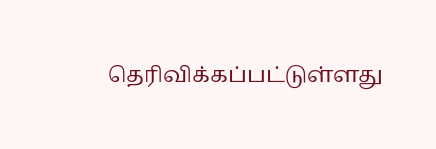தெரிவிக்கப்பட்டுள்ளது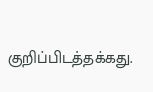குறிப்பிடத்தக்கது.